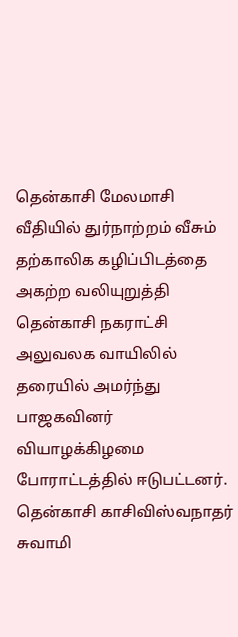தென்காசி மேலமாசி வீதியில் துர்நாற்றம் வீசும் தற்காலிக கழிப்பிடத்தை அகற்ற வலியுறுத்தி தென்காசி நகராட்சி அலுவலக வாயிலில் தரையில் அமர்ந்து பாஜகவினர் வியாழக்கிழமை போராட்டத்தில் ஈடுபட்டனர்.
தென்காசி காசிவிஸ்வநாதர் சுவாமி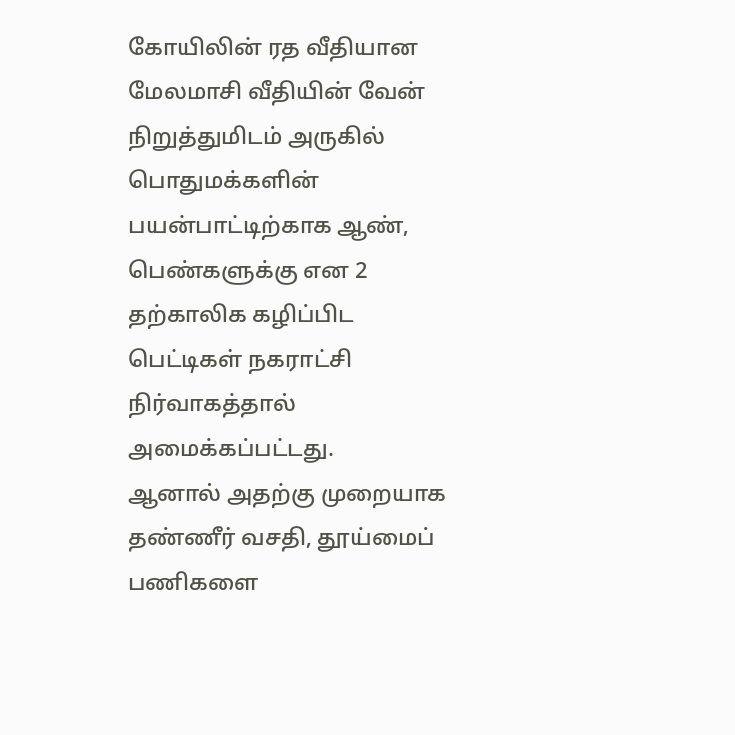கோயிலின் ரத வீதியான மேலமாசி வீதியின் வேன் நிறுத்துமிடம் அருகில் பொதுமக்களின் பயன்பாட்டிற்காக ஆண், பெண்களுக்கு என 2 தற்காலிக கழிப்பிட பெட்டிகள் நகராட்சி நிர்வாகத்தால் அமைக்கப்பட்டது.
ஆனால் அதற்கு முறையாக தண்ணீர் வசதி, தூய்மைப் பணிகளை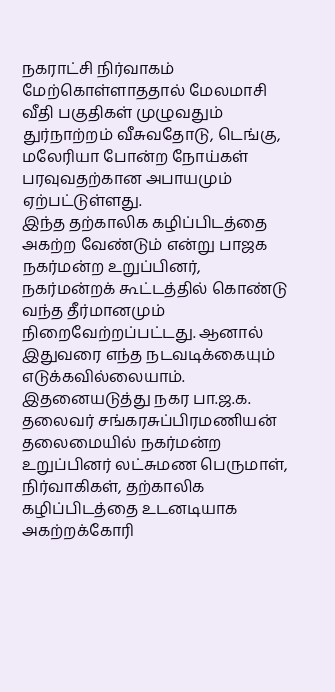நகராட்சி நிர்வாகம் மேற்கொள்ளாததால் மேலமாசி வீதி பகுதிகள் முழுவதும் துர்நாற்றம் வீசுவதோடு, டெங்கு, மலேரியா போன்ற நோய்கள் பரவுவதற்கான அபாயமும் ஏற்பட்டுள்ளது.
இந்த தற்காலிக கழிப்பிடத்தை அகற்ற வேண்டும் என்று பாஜக நகர்மன்ற உறுப்பினர், நகர்மன்றக் கூட்டத்தில் கொண்டு வந்த தீர்மானமும் நிறைவேற்றப்பட்டது. ஆனால் இதுவரை எந்த நடவடிக்கையும் எடுக்கவில்லையாம்.
இதனையடுத்து நகர பா.ஜ.க. தலைவர் சங்கரசுப்பிரமணியன் தலைமையில் நகர்மன்ற உறுப்பினர் லட்சுமண பெருமாள், நிர்வாகிகள், தற்காலிக கழிப்பிடத்தை உடனடியாக அகற்றக்கோரி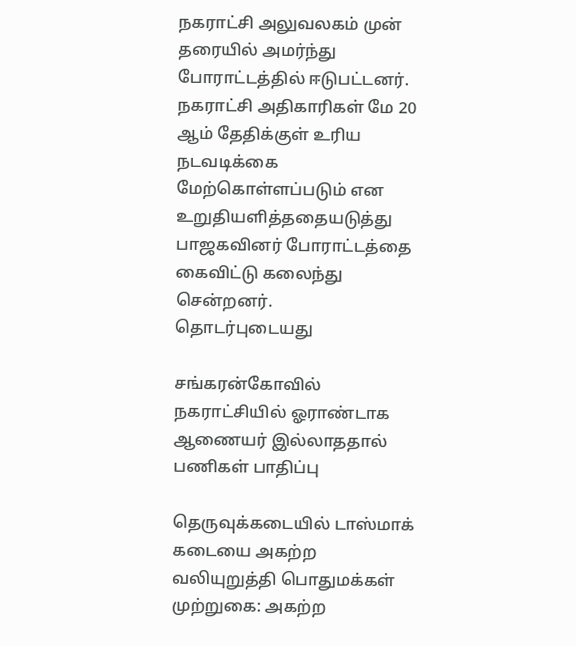நகராட்சி அலுவலகம் முன் தரையில் அமர்ந்து போராட்டத்தில் ஈடுபட்டனர்.
நகராட்சி அதிகாரிகள் மே 20 ஆம் தேதிக்குள் உரிய நடவடிக்கை மேற்கொள்ளப்படும் என உறுதியளித்ததையடுத்து பாஜகவினர் போராட்டத்தை கைவிட்டு கலைந்து சென்றனர்.
தொடர்புடையது

சங்கரன்கோவில் நகராட்சியில் ஓராண்டாக ஆணையர் இல்லாததால் பணிகள் பாதிப்பு

தெருவுக்கடையில் டாஸ்மாக் கடையை அகற்ற வலியுறுத்தி பொதுமக்கள் முற்றுகை: அகற்ற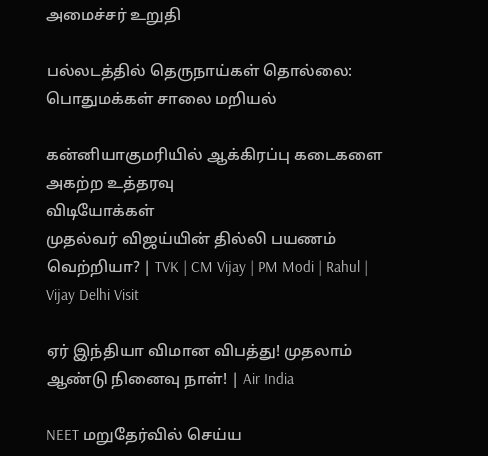அமைச்சர் உறுதி

பல்லடத்தில் தெருநாய்கள் தொல்லை: பொதுமக்கள் சாலை மறியல்

கன்னியாகுமரியில் ஆக்கிரப்பு கடைகளை அகற்ற உத்தரவு
விடியோக்கள்
முதல்வர் விஜய்யின் தில்லி பயணம் வெற்றியா? | TVK | CM Vijay | PM Modi | Rahul | Vijay Delhi Visit

ஏர் இந்தியா விமான விபத்து! முதலாம் ஆண்டு நினைவு நாள்! | Air India

NEET மறுதேர்வில் செய்ய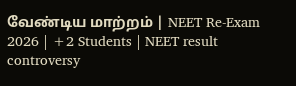வேண்டிய மாற்றம் | NEET Re-Exam 2026 | +2 Students | NEET result controversy